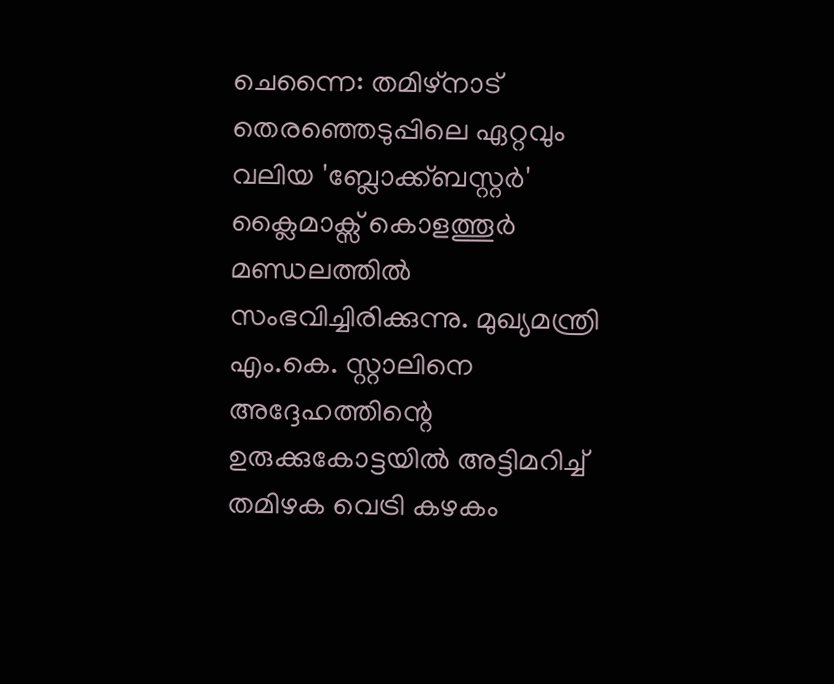ചെന്നൈ: തമിഴ്നാട് തെരഞ്ഞെടുപ്പിലെ ഏറ്റവും വലിയ 'ബ്ലോക്ക്ബസ്റ്റർ' ക്ലൈമാക്സ് കൊളത്തൂർ മണ്ഡലത്തിൽ സംഭവിച്ചിരിക്കുന്നു. മുഖ്യമന്ത്രി എം.കെ. സ്റ്റാലിനെ അദ്ദേഹത്തിന്റെ ഉരുക്കുകോട്ടയിൽ അട്ടിമറിച്ച് തമിഴക വെട്രി കഴകം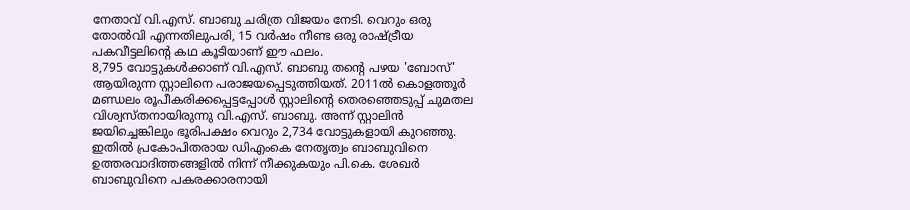നേതാവ് വി.എസ്. ബാബു ചരിത്ര വിജയം നേടി. വെറും ഒരു തോൽവി എന്നതിലുപരി, 15 വർഷം നീണ്ട ഒരു രാഷ്ട്രീയ പകവീട്ടലിന്റെ കഥ കൂടിയാണ് ഈ ഫലം.
8,795 വോട്ടുകൾക്കാണ് വി.എസ്. ബാബു തന്റെ പഴയ 'ബോസ്' ആയിരുന്ന സ്റ്റാലിനെ പരാജയപ്പെടുത്തിയത്. 2011ൽ കൊളത്തൂർ മണ്ഡലം രൂപീകരിക്കപ്പെട്ടപ്പോൾ സ്റ്റാലിന്റെ തെരഞ്ഞെടുപ്പ് ചുമതല വിശ്വസ്തനായിരുന്നു വി.എസ്. ബാബു. അന്ന് സ്റ്റാലിൻ ജയിച്ചെങ്കിലും ഭൂരിപക്ഷം വെറും 2,734 വോട്ടുകളായി കുറഞ്ഞു. ഇതിൽ പ്രകോപിതരായ ഡിഎംകെ നേതൃത്വം ബാബുവിനെ ഉത്തരവാദിത്തങ്ങളിൽ നിന്ന് നീക്കുകയും പി.കെ. ശേഖർ ബാബുവിനെ പകരക്കാരനായി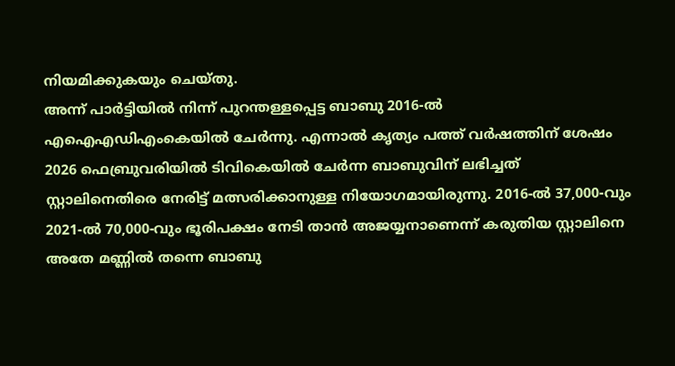നിയമിക്കുകയും ചെയ്തു.
അന്ന് പാർട്ടിയിൽ നിന്ന് പുറന്തള്ളപ്പെട്ട ബാബു 2016-ൽ എഐഎഡിഎംകെയിൽ ചേർന്നു. എന്നാൽ കൃത്യം പത്ത് വർഷത്തിന് ശേഷം 2026 ഫെബ്രുവരിയിൽ ടിവികെയിൽ ചേർന്ന ബാബുവിന് ലഭിച്ചത് സ്റ്റാലിനെതിരെ നേരിട്ട് മത്സരിക്കാനുള്ള നിയോഗമായിരുന്നു. 2016-ൽ 37,000-വും 2021-ൽ 70,000-വും ഭൂരിപക്ഷം നേടി താൻ അജയ്യനാണെന്ന് കരുതിയ സ്റ്റാലിനെ അതേ മണ്ണിൽ തന്നെ ബാബു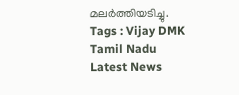മലർത്തിയടിച്ചു.
Tags : Vijay DMK Tamil Nadu Latest News